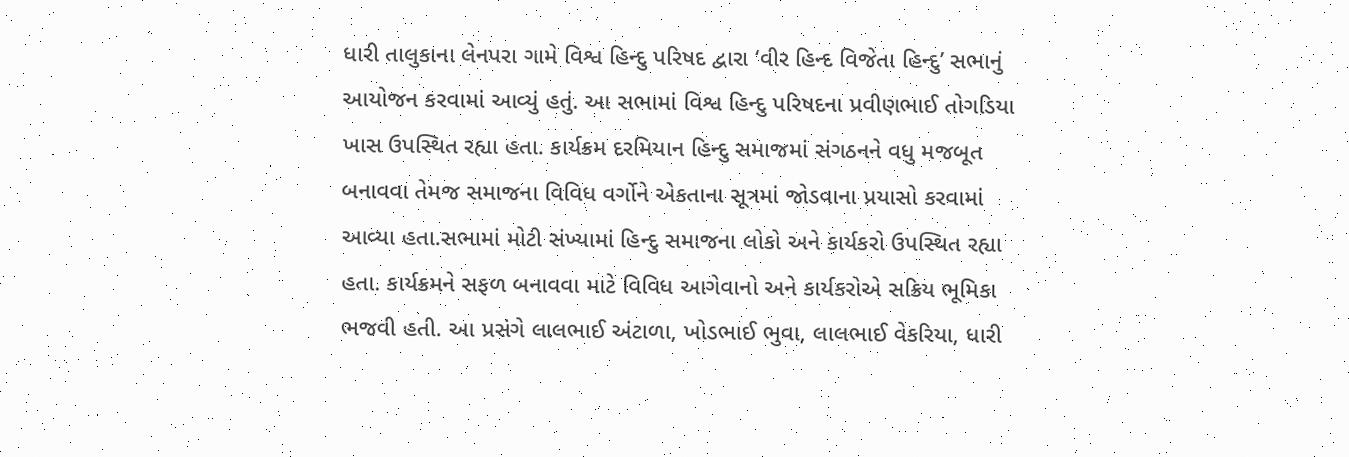ધારી તાલુકાના લેનપરા ગામે વિશ્વ હિન્દુ પરિષદ દ્વારા ‘વીર હિન્દ વિજેતા હિન્દુ’ સભાનું આયોજન કરવામાં આવ્યું હતું. આ સભામાં વિશ્વ હિન્દુ પરિષદના પ્રવીણભાઈ તોગડિયા ખાસ ઉપસ્થિત રહ્યા હતા. કાર્યક્રમ દરમિયાન હિન્દુ સમાજમાં સંગઠનને વધુ મજબૂત બનાવવા તેમજ સમાજના વિવિધ વર્ગોને એકતાના સૂત્રમાં જોડવાના પ્રયાસો કરવામાં આવ્યા હતા.સભામાં મોટી સંખ્યામાં હિન્દુ સમાજના લોકો અને કાર્યકરો ઉપસ્થિત રહ્યા હતા. કાર્યક્રમને સફળ બનાવવા માટે વિવિધ આગેવાનો અને કાર્યકરોએ સક્રિય ભૂમિકા ભજવી હતી. આ પ્રસંગે લાલભાઈ અંટાળા, ખોડભાઈ ભુવા, લાલભાઈ વેકરિયા, ધારી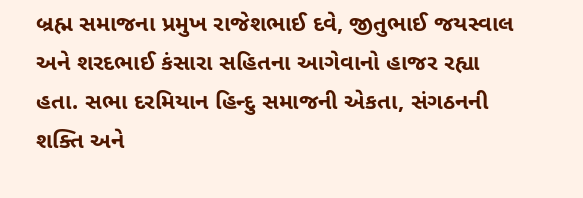બ્રહ્મ સમાજના પ્રમુખ રાજેશભાઈ દવે, જીતુભાઈ જયસ્વાલ અને શરદભાઈ કંસારા સહિતના આગેવાનો હાજર રહ્યા હતા. સભા દરમિયાન હિન્દુ સમાજની એકતા, સંગઠનની શક્તિ અને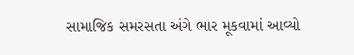સામાજિક સમરસતા અંગે ભાર મૂકવામાં આવ્યો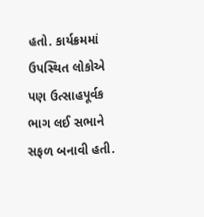હતો. કાર્યક્રમમાં ઉપસ્થિત લોકોએ પણ ઉત્સાહપૂર્વક ભાગ લઈ સભાને સફળ બનાવી હતી.